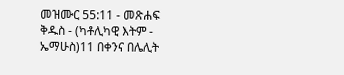መዝሙር 55:11 - መጽሐፍ ቅዱስ - (ካቶሊካዊ እትም - ኤማሁስ)11 በቀንና በሌሊት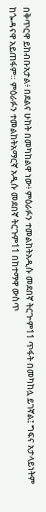በቅጥርዋ ይከብቡአታል፥ በደልና ሁከት በመካከልዋ ነው፥ ምዕራፉን ተመልከትአዲሱ መደበኛ ትርጒም11 ጥፋት በመካከሏ ይገኛል፤ ግፍና አታላይነትም ከጐዳናዋ አይጠፋም። ምዕራፉን ተመልከትአማርኛ አዲሱ መደበኛ ትርጉም11 በከተማዋ ውስጥ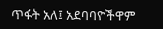ጥፋት አለ፤ አደባባዮችዋም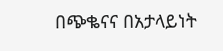በጭቈናና በአታላይነት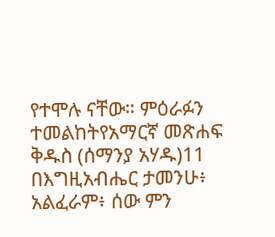የተሞሉ ናቸው። ምዕራፉን ተመልከትየአማርኛ መጽሐፍ ቅዱስ (ሰማንያ አሃዱ)11 በእግዚአብሔር ታመንሁ፥ አልፈራም፥ ሰው ምን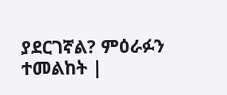ያደርገኛል? ምዕራፉን ተመልከት |